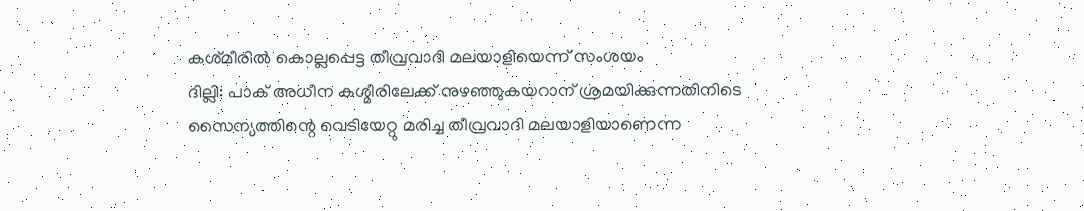കശ്‌മീരില്‍ കൊല്ലപ്പെട്ട തീവ്രവാദി മലയാളിയെന്ന്‌ സംശയം
ദില്ലി: പാക് അധീന കശ്മീരിലേക്ക് നുഴഞ്ഞുകയറാന് ശ്രമയിക്കുന്നതിനിടെ സൈന്യത്തിന്റെ വെടിയേറ്റു മരിച്ച തീവ്രവാദി മലയാളിയാണെന്ന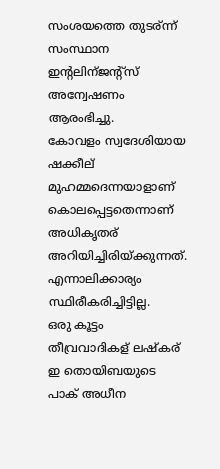സംശയത്തെ തുടര്ന്ന് സംസ്ഥാന ഇന്റലിന്ജന്റ്സ് അന്വേഷണം ആരംഭിച്ചു.
കോവളം സ്വദേശിയായ ഷക്കീല് മുഹമ്മദെന്നയാളാണ് കൊലപ്പെട്ടതെന്നാണ് അധികൃതര് അറിയിച്ചിരിയ്ക്കുന്നത്. എന്നാലിക്കാര്യം സ്ഥിരീകരിച്ചിട്ടില്ല.
ഒരു കൂട്ടം തീവ്രവാദികള് ലഷ്കര് ഇ തൊയിബയുടെ പാക് അധീന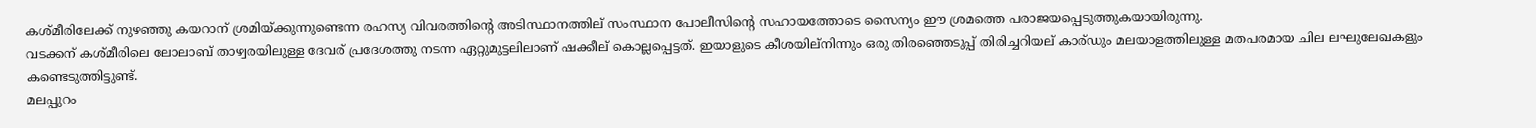കശ്മീരിലേക്ക് നുഴഞ്ഞു കയറാന് ശ്രമിയ്ക്കുന്നുണ്ടെന്ന രഹസ്യ വിവരത്തിന്റെ അടിസ്ഥാനത്തില് സംസ്ഥാന പോലീസിന്റെ സഹായത്തോടെ സൈന്യം ഈ ശ്രമത്തെ പരാജയപ്പെടുത്തുകയായിരുന്നു.
വടക്കന് കശ്മീരിലെ ലോലാബ് താഴ്വരയിലുള്ള ദേവര് പ്രദേശത്തു നടന്ന ഏറ്റുമുട്ടലിലാണ് ഷക്കീല് കൊല്ലപ്പെട്ടത്. ഇയാളുടെ കീശയില്നിന്നും ഒരു തിരഞ്ഞെടുപ്പ് തിരിച്ചറിയല് കാര്ഡും മലയാളത്തിലുള്ള മതപരമായ ചില ലഘുലേഖകളും കണ്ടെടുത്തിട്ടുണ്ട്.
മലപ്പുറം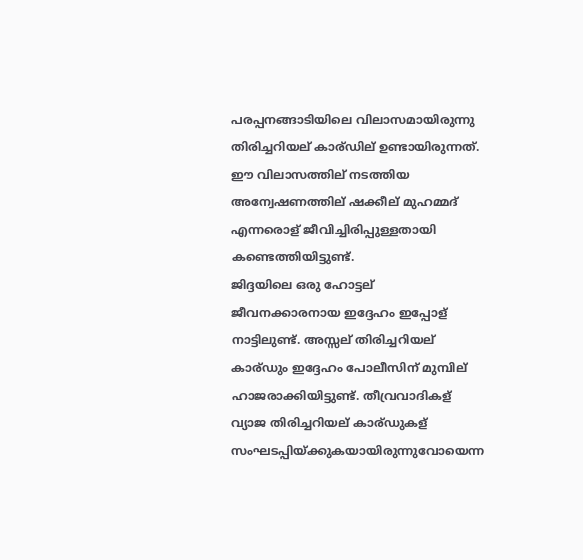പരപ്പനങ്ങാടിയിലെ വിലാസമായിരുന്നു തിരിച്ചറിയല് കാര്ഡില് ഉണ്ടായിരുന്നത്. ഈ വിലാസത്തില് നടത്തിയ അന്വേഷണത്തില് ഷക്കീല് മുഹമ്മദ് എന്നരൊള് ജീവിച്ചിരിപ്പുള്ളതായി കണ്ടെത്തിയിട്ടുണ്ട്.
ജിദ്ദയിലെ ഒരു ഹോട്ടല് ജീവനക്കാരനായ ഇദ്ദേഹം ഇപ്പോള് നാട്ടിലുണ്ട്. അസ്സല് തിരിച്ചറിയല് കാര്ഡും ഇദ്ദേഹം പോലീസിന് മുമ്പില് ഹാജരാക്കിയിട്ടുണ്ട്. തീവ്രവാദികള് വ്യാജ തിരിച്ചറിയല് കാര്ഡുകള് സംഘടപ്പിയ്ക്കുകയായിരുന്നുവോയെന്ന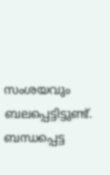സംശയവും ബലപ്പെട്ടിട്ടുണ്ട്.
ബന്ധപ്പെട്ട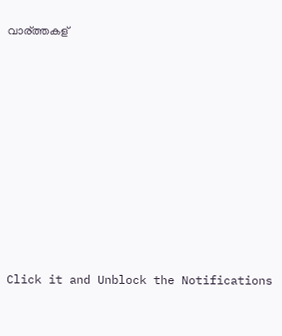വാര്ത്തകള്












Click it and Unblock the Notifications